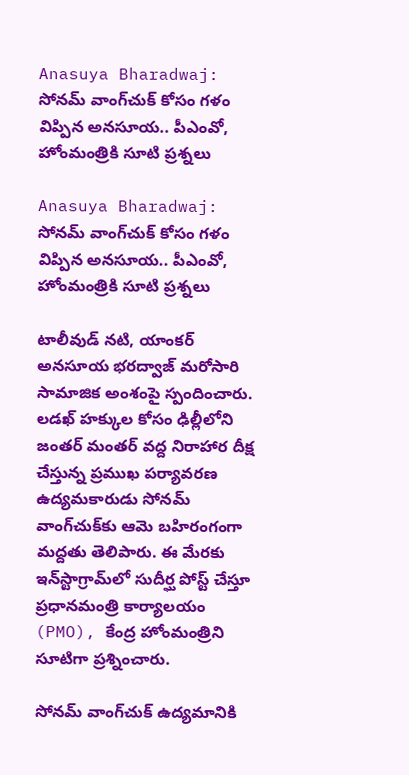Anasuya Bharadwaj: సోనమ్ వాంగ్‌చుక్ కోసం గళం విప్పిన అనసూయ.. పీఎంవో, హోంమంత్రికి సూటి ప్రశ్నలు

Anasuya Bharadwaj: సోనమ్ వాంగ్‌చుక్ కోసం గళం విప్పిన అనసూయ.. పీఎంవో, హోంమంత్రికి సూటి ప్రశ్నలు

టాలీవుడ్ నటి, యాంకర్ అనసూయ భరద్వాజ్ మరోసారి సామాజిక అంశంపై స్పందించారు. లడఖ్ హక్కుల కోసం ఢిల్లీలోని జంతర్ మంతర్ వద్ద నిరాహార దీక్ష చేస్తున్న ప్రముఖ పర్యావరణ ఉద్యమకారుడు సోనమ్ వాంగ్‌చుక్‌కు ఆమె బహిరంగంగా మద్దతు తెలిపారు. ఈ మేరకు ఇన్‌స్టాగ్రామ్‌లో సుదీర్ఘ పోస్ట్ చేస్తూ ప్రధానమంత్రి కార్యాలయం (PMO), కేంద్ర హోంమంత్రిని సూటిగా ప్రశ్నించారు.

సోనమ్ వాంగ్‌చుక్ ఉద్యమానికి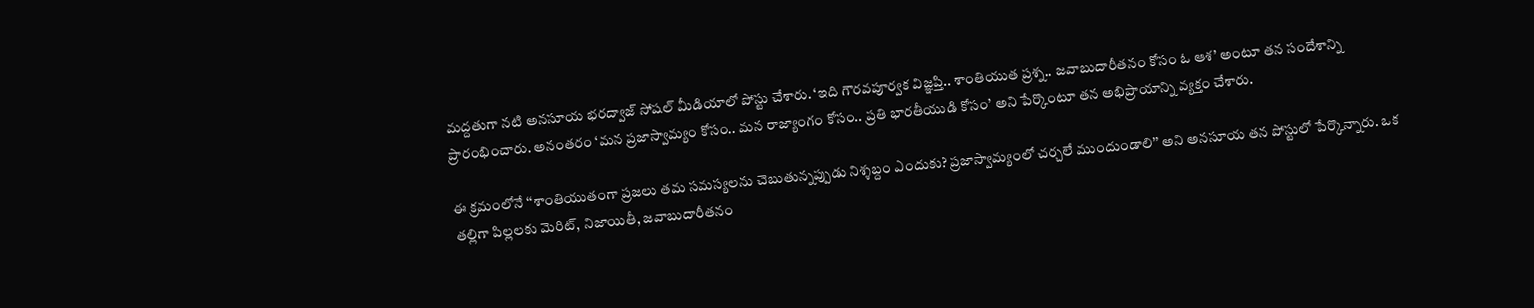మద్దతుగా నటి అనసూయ భరద్వాజ్ సోషల్ మీడియాలో పోస్టు చేశారు. ‘ఇది గౌరవపూర్వక విజ్ఞప్తి.. శాంతియుత ప్రశ్న.. జవాబుదారీతనం కోసం ఓ ఆశ’ అంటూ తన సందేశాన్ని ప్రారంభించారు. అనంతరం ‘మన ప్రజాస్వామ్యం కోసం.. మన రాజ్యాంగం కోసం.. ప్రతి భారతీయుడి కోసం’ అని పేర్కొంటూ తన అభిప్రాయాన్ని వ్యక్తం చేశారు.

ఈ క్రమంలోనే ‘‘శాంతియుతంగా ప్రజలు తమ సమస్యలను చెబుతున్నప్పుడు నిశ్శబ్దం ఎందుకు? ప్రజాస్వామ్యంలో చర్చలే ముందుండాలి’’ అని అనసూయ తన పోస్టులో పేర్కొన్నారు. ఒక తల్లిగా పిల్లలకు మెరిట్, నిజాయితీ, జవాబుదారీతనం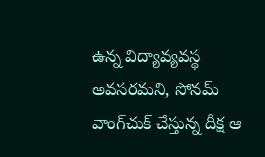ఉన్న విద్యావ్యవస్థ అవసరమని, సోనమ్ వాంగ్‌చుక్ చేస్తున్న దీక్ష ఆ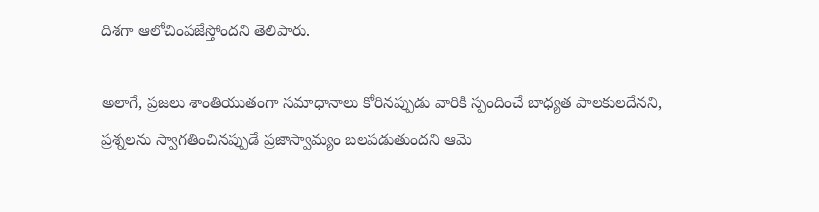దిశగా ఆలోచింపజేస్తోందని తెలిపారు.

అలాగే, ప్రజలు శాంతియుతంగా సమాధానాలు కోరినప్పుడు వారికి స్పందించే బాధ్యత పాలకులదేనని, ప్రశ్నలను స్వాగతించినప్పుడే ప్రజాస్వామ్యం బలపడుతుందని ఆమె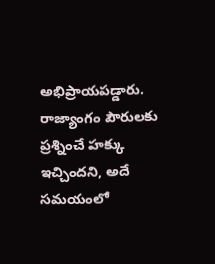అభిప్రాయపడ్డారు. రాజ్యాంగం పౌరులకు ప్రశ్నించే హక్కు ఇచ్చిందని, అదే సమయంలో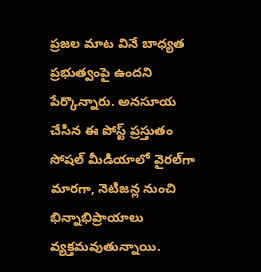ప్రజల మాట వినే బాధ్యత ప్రభుత్వంపై ఉందని పేర్కొన్నారు. అనసూయ చేసిన ఈ పోస్ట్ ప్రస్తుతం సోషల్ మీడియాలో వైరల్‌గా మారగా, నెటిజన్ల నుంచి భిన్నాభిప్రాయాలు వ్యక్తమవుతున్నాయి.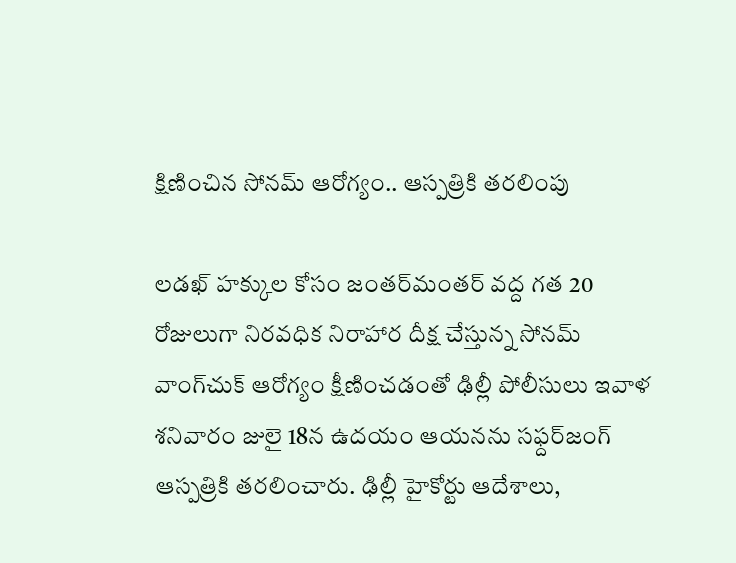క్షిణించిన సోనమ్ ఆరోగ్యం.. ఆస్పత్రికి తరలింపు

లడఖ్ హక్కుల కోసం జంతర్‌మంతర్ వద్ద గత 20 రోజులుగా నిరవధిక నిరాహార దీక్ష చేస్తున్న సోనమ్ వాంగ్‌చుక్ ఆరోగ్యం క్షీణించడంతో ఢిల్లీ పోలీసులు ఇవాళ శనివారం జులై 18న ఉదయం ఆయనను సఫ్దర్‌జంగ్ ఆస్పత్రికి తరలించారు. ఢిల్లీ హైకోర్టు ఆదేశాలు,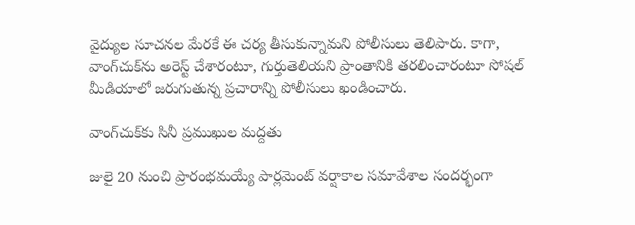వైద్యుల సూచనల మేరకే ఈ చర్య తీసుకున్నామని పోలీసులు తెలిపారు. కాగా, వాంగ్‌చుక్‌ను అరెస్ట్ చేశారంటూ, గుర్తుతెలియని ప్రాంతానికి తరలించారంటూ సోషల్ మీడియాలో జరుగుతున్న ప్రచారాన్ని పోలీసులు ఖండించారు.

వాంగ్‌చుక్‌కు సినీ ప్రముఖుల మద్దతు

జులై 20 నుంచి ప్రారంభమయ్యే పార్లమెంట్ వర్షాకాల సమావేశాల సందర్భంగా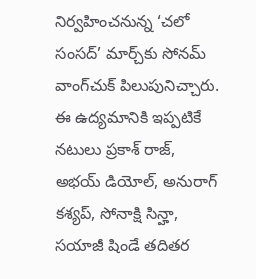నిర్వహించనున్న ‘చలో సంసద్’ మార్చ్‌కు సోనమ్ వాంగ్‌చుక్ పిలుపునిచ్చారు. ఈ ఉద్యమానికి ఇప్పటికే నటులు ప్రకాశ్ రాజ్, అభయ్ డియోల్, అనురాగ్ కశ్యప్, సోనాక్షి సిన్హా, సయాజీ షిండే తదితర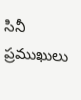సినీ ప్రముఖులు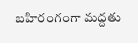బహిరంగంగా మద్దతు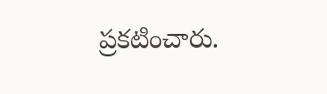ప్రకటించారు.